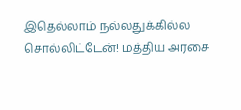இதெல்லாம் நல்லதுக்கில்ல சொல்லிட்டேன்! மத்திய அரசை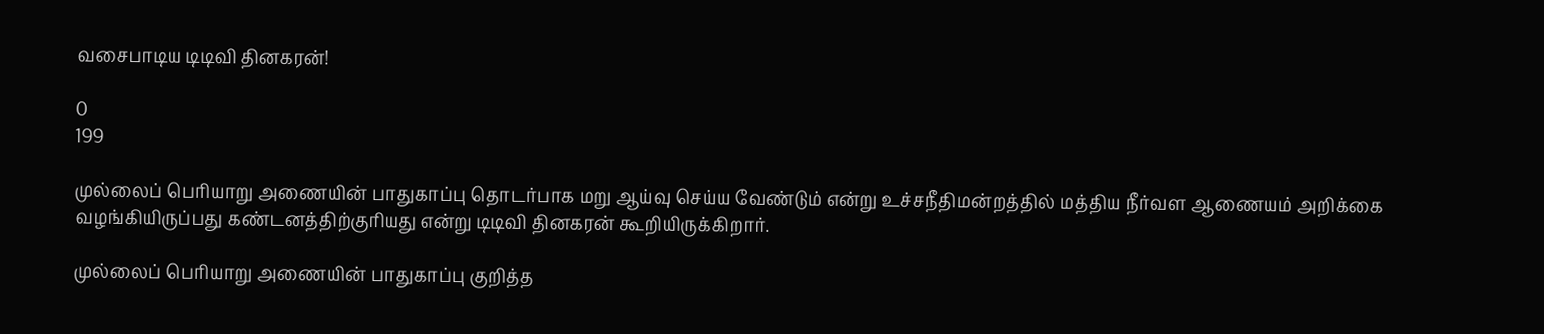வசைபாடிய டிடிவி தினகரன்!

0
199

முல்லைப் பெரியாறு அணையின் பாதுகாப்பு தொடர்பாக மறு ஆய்வு செய்ய வேண்டும் என்று உச்சநீதிமன்றத்தில் மத்திய நீர்வள ஆணையம் அறிக்கை வழங்கியிருப்பது கண்டனத்திற்குரியது என்று டிடிவி தினகரன் கூறியிருக்கிறார்.

முல்லைப் பெரியாறு அணையின் பாதுகாப்பு குறித்த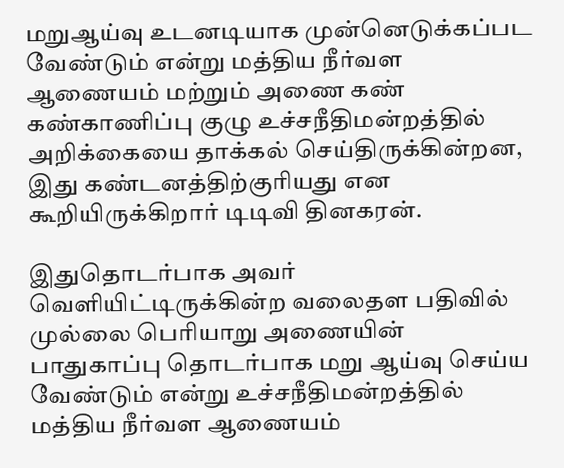மறுஆய்வு உடனடியாக முன்னெடுக்கப்பட வேண்டும் என்று மத்திய நீர்வள ஆணையம் மற்றும் அணை கண் கண்காணிப்பு குழு உச்சநீதிமன்றத்தில் அறிக்கையை தாக்கல் செய்திருக்கின்றன, இது கண்டனத்திற்குரியது என கூறியிருக்கிறார் டிடிவி தினகரன்.

இதுதொடர்பாக அவர் வெளியிட்டிருக்கின்ற வலைதள பதிவில் முல்லை பெரியாறு அணையின் பாதுகாப்பு தொடர்பாக மறு ஆய்வு செய்ய வேண்டும் என்று உச்சநீதிமன்றத்தில் மத்திய நீர்வள ஆணையம்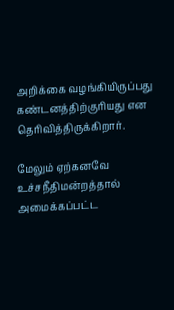அறிக்கை வழங்கியிருப்பது கண்டனத்திற்குரியது என தெரிவித்திருக்கிறார்.

மேலும் ஏற்கனவே உச்சநீதிமன்றத்தால் அமைக்கப்பட்ட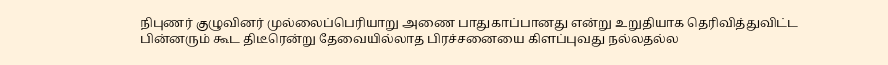நிபுணர் குழுவினர் முல்லைப்பெரியாறு அணை பாதுகாப்பானது என்று உறுதியாக தெரிவித்துவிட்ட பின்னரும் கூட திடீரென்று தேவையில்லாத பிரச்சனையை கிளப்புவது நல்லதல்ல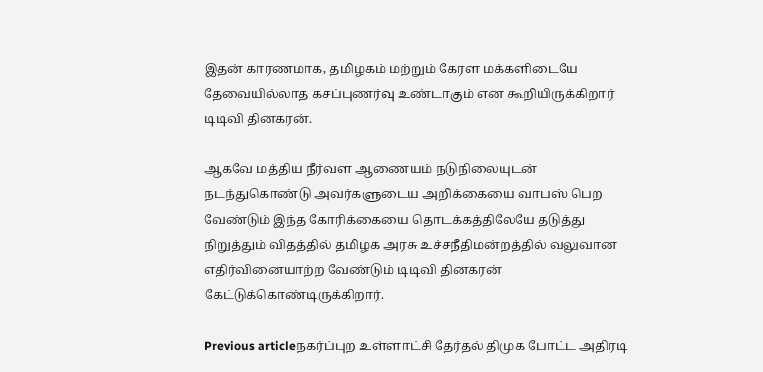இதன் காரணமாக, தமிழகம் மற்றும் கேரள மக்களிடையே தேவையில்லாத கசப்புணர்வு உண்டாகும் என கூறியிருக்கிறார் டிடிவி தினகரன்.

ஆகவே மத்திய நீர்வள ஆணையம் நடுநிலையுடன் நடந்துகொண்டு அவர்களுடைய அறிக்கையை வாபஸ் பெற வேண்டும் இந்த கோரிக்கையை தொடக்கத்திலேயே தடுத்து நிறுத்தும் விதத்தில் தமிழக அரசு உச்சநீதிமன்றத்தில் வலுவான எதிர்வினையாற்ற வேண்டும் டிடிவி தினகரன் கேட்டுக்கொண்டிருக்கிறார்.

Previous articleநகர்ப்புற உள்ளாட்சி தேர்தல் திமுக போட்ட அதிரடி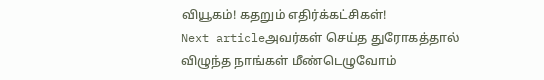வியூகம்! கதறும் எதிர்க்கட்சிகள்!
Next articleஅவர்கள் செய்த துரோகத்தால் விழுந்த நாங்கள் மீண்டெழுவோம்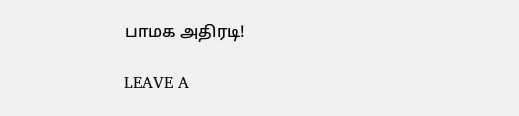பாமக அதிரடி!

LEAVE A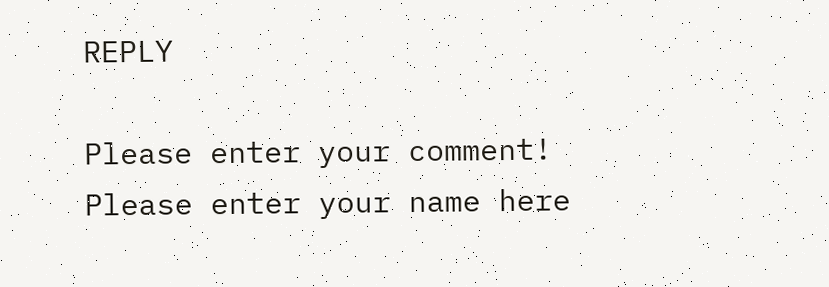REPLY

Please enter your comment!
Please enter your name here